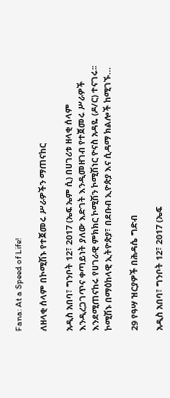Fana: At a Speed of Life!

ለዘላቂ ሰላም በኮሚሽኑ የተጀመሩ ሥራዎችን ማጠናከር

አዲስ አበባ፣ ግንቦት 12፣ 2017 (ኤፍ ኤም ሲ) በሀገሪቱ ዘላቂ ሰላም እንዲረጋገጥና ቀጣይነት ያለው እድገት እንዲመዘገብ የተጀመሩ ሥራዎች እንደሚጠናከሩ የሀገራዊ ምክክር ኮሚሽን ኮሚሽነር ዮናስ አዳዬ (ዶ/ር) ተናገሩ፡፡ ኮሚሽኑ በማዕከላዊ ኢትዮጵያ፣ በደቡብ ኢዮጵያ እና ሲዳማ ክልሎች ከሚገኙ…

29 የዓሣ ዝርያዎች በሕዳሴ ግድብ

አዲስ አበባ፣ ግንቦት 12፣ 2017 (ኤፍ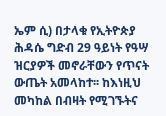ኤም ሲ) በታላቁ የኢትዮጵያ ሕዳሴ ግድብ 29 ዓይነት የዓሣ ዝርያዎች መኖራቸውን የጥናት ውጤት አመላከተ፡፡ ከእነዚህ መካከል በብዛት የሚገኙትና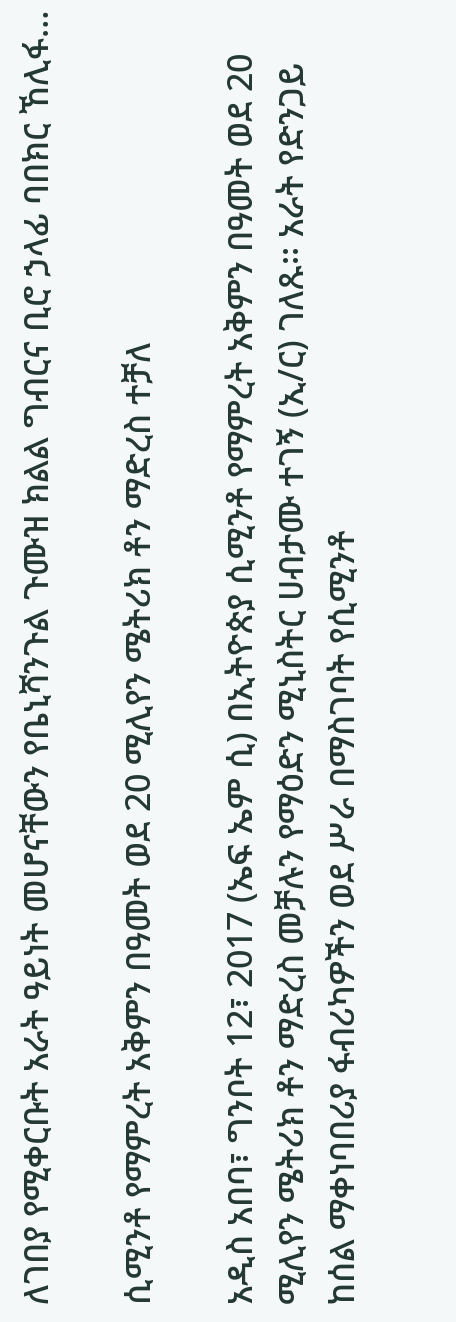ለገበያ የሚቀርቡት አራት ዓይነት መሆናቸውን የቤኒሻንጉል ጉሙዝ ክልል ግብርና ቢሮ ኃላፊ ባበክር ኸሊፋ…

ሲሚንቶ የማምረት አቅምን በዓመት ወደ 20 ሚሊየን ሜትሪክ ቶን ማድረስ ተቻለ

አዲስ አበባ፣ ግንቦት 12፣ 2017 (ኤፍ ኤም ሲ) በኢትዮጵያ ሲሚንቶ የማምረት አቅምን በዓመት ወደ 20 ሚሊየን ሜትሪክ ቶን ማድረስ መቻሉን የማዕድን ሚኒስትር ሀብታሙ ተገኝ (ኢ/ር) ገለጹ፡፡ አራት የድንጋይ ከሰል ማቀነባበሪያ ፋብሪካዎችን ወደ ሥራ በማስገባት የሲሚንቶ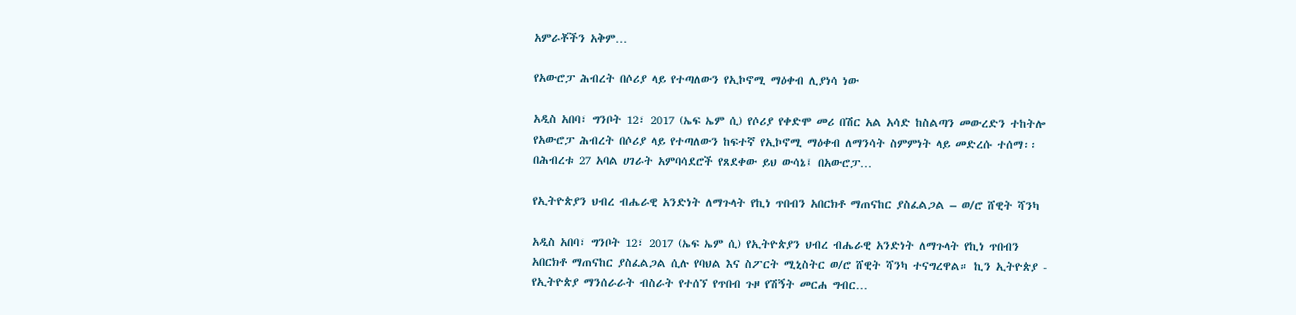አምራቾችን አቅም…

የአውሮፓ ሕብረት በሶሪያ ላይ የተጣለውን የኢኮኖሚ ማዕቀብ ሊያነሳ ነው

አዲስ አበባ፣ ግንቦት 12፣ 2017 (ኤፍ ኤም ሲ) የሶሪያ የቀድሞ መሪ በሽር አል አሳድ ከስልጣን መውረድን ተከትሎ የአውሮፓ ሕብረት በሶሪያ ላይ የተጣለውን ከፍተኛ የኢኮኖሚ ማዕቀብ ለማንሳት ስምምነት ላይ መድረሱ ተሰማ፡፡ በሕብረቱ 27 አባል ሀገራት አምባሳደሮች የጸደቀው ይህ ውሳኔ፤ በአውሮፓ…

የኢትዮጵያን ህብረ ብሔራዊ አንድነት ለማጉላት የኪነ ጥበብን አበርክቶ ማጠናከር ያስፈልጋል – ወ/ሮ ሸዊት ሻንካ

አዲስ አበባ፣ ግንቦት 12፣ 2017 (ኤፍ ኤም ሲ) የኢትዮጵያን ህብረ ብሔራዊ አንድነት ለማጉላት የኪነ ጥበብን አበርክቶ ማጠናከር ያስፈልጋል ሲሉ የባህል እና ስፖርት ሚኒስትር ወ/ሮ ሸዊት ሻንካ ተናግረዋል። ኪን ኢትዮጵያ - የኢትዮጵያ ማንሰራራት ብስራት የተሰኘ የጥበብ ጉዞ የሽኝት መርሐ ግብር…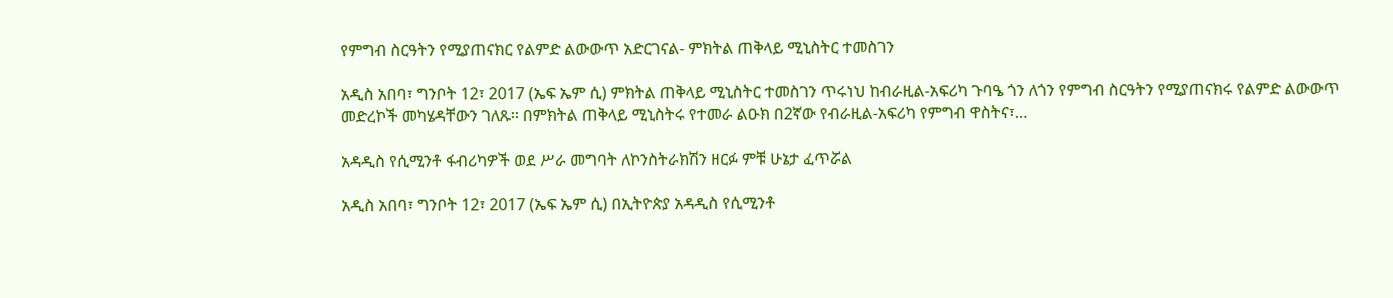የምግብ ስርዓትን የሚያጠናክር የልምድ ልውውጥ አድርገናል- ምክትል ጠቅላይ ሚኒስትር ተመስገን

አዲስ አበባ፣ ግንቦት 12፣ 2017 (ኤፍ ኤም ሲ) ምክትል ጠቅላይ ሚኒስትር ተመስገን ጥሩነህ ከብራዚል-አፍሪካ ጉባዔ ጎን ለጎን የምግብ ስርዓትን የሚያጠናክሩ የልምድ ልውውጥ መድረኮች መካሄዳቸውን ገለጹ፡፡ በምክትል ጠቅላይ ሚኒስትሩ የተመራ ልዑክ በ2ኛው የብራዚል-አፍሪካ የምግብ ዋስትና፣…

አዳዲስ የሲሚንቶ ፋብሪካዎች ወደ ሥራ መግባት ለኮንስትራክሽን ዘርፉ ምቹ ሁኔታ ፈጥሯል

አዲስ አበባ፣ ግንቦት 12፣ 2017 (ኤፍ ኤም ሲ) በኢትዮጵያ አዳዲስ የሲሚንቶ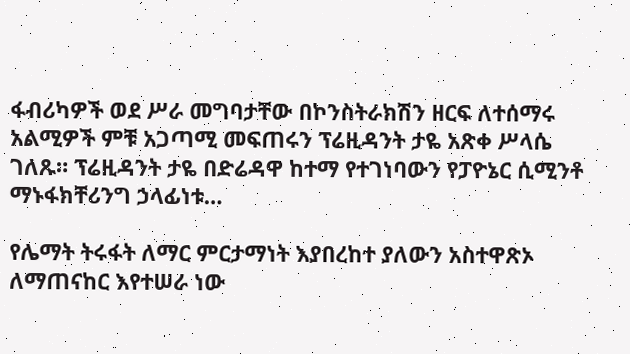ፋብሪካዎች ወደ ሥራ መግባታቸው በኮንስትራክሽን ዘርፍ ለተሰማሩ አልሚዎች ምቹ አጋጣሚ መፍጠሩን ፕሬዚዳንት ታዬ አጽቀ ሥላሴ ገለጹ። ፕሬዚዳንት ታዬ በድሬዳዋ ከተማ የተገነባውን የፓዮኔር ሲሚንቶ ማኑፋክቸሪንግ ኃላፊነቱ…

የሌማት ትሩፋት ለማር ምርታማነት እያበረከተ ያለውን አስተዋጽኦ ለማጠናከር እየተሠራ ነው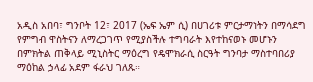አዲስ አበባ፣ ግንቦት 12፣ 2017 (ኤፍ ኤም ሲ) በሀገሪቱ ምርታማነትን በማሳደግ የምግብ ዋስትናን ለማረጋገጥ የሚያስችሉ ተግባራት እየተከናወኑ መሆኑን በምክትል ጠቅላይ ሚኒስትር ማዕረግ የዴሞክራሲ ስርዓት ግንባታ ማስተባበሪያ ማዕከል ኃላፊ አደም ፋራህ ገለጹ።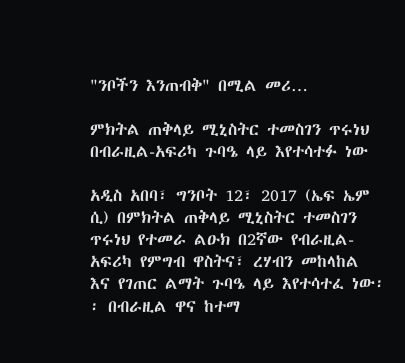"ንቦችን እንጠብቅ" በሚል መሪ…

ምክትል ጠቅላይ ሚኒስትር ተመስገን ጥሩነህ በብራዚል-አፍሪካ ጉባዔ ላይ እየተሳተፉ ነው

አዲስ አበባ፣ ግንቦት 12፣ 2017 (ኤፍ ኤም ሲ) በምክትል ጠቅላይ ሚኒስትር ተመስገን ጥሩነህ የተመራ ልዑክ በ2ኛው የብራዚል-አፍሪካ የምግብ ዋስትና፣ ረሃብን መከላከል እና የገጠር ልማት ጉባዔ ላይ እየተሳተፈ ነው፡፡ በብራዚል ዋና ከተማ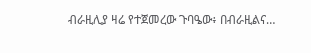ብራዚሊያ ዛሬ የተጀመረው ጉባዔው፥ በብራዚልና…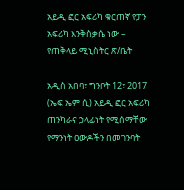አይዲ ፎር አፍሪካ ቁርጠኛ የፓን አፍሪካ እንቅስቃሴ ነው – የጠቅላይ ሚኒስትር ጽ/ቤት

አዲስ አበባ፣ ግንቦት 12፣ 2017 (ኤፍ ኤም ሲ) አይዲ ፎር አፍሪካ ጠንካራና ኃላፊነት የሚሰማቸው የማንነት ዐውዶችን በመገንባት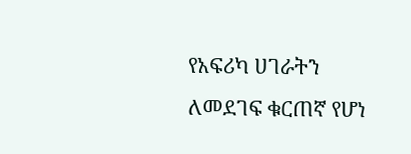የአፍሪካ ሀገራትን ለመደገፍ ቁርጠኛ የሆነ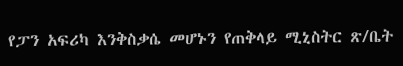የፓን አፍሪካ እንቅስቃሴ መሆኑን የጠቅላይ ሚኒስትር ጽ/ቤት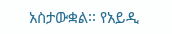አስታውቋል፡፡ የአይዲ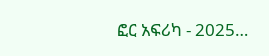ፎር አፍሪካ - 2025…